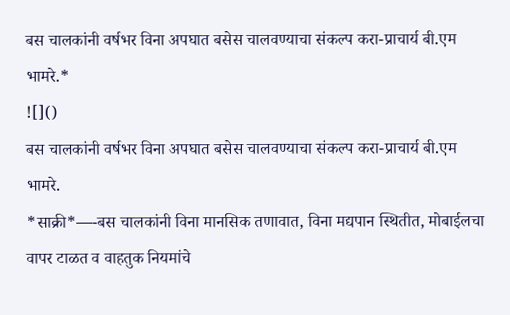बस चालकांनी वर्षभर विना अपघात बसेस चालवण्याचा संकल्प करा-प्राचार्य बी.एम भामरे.*
![]()
बस चालकांनी वर्षभर विना अपघात बसेस चालवण्याचा संकल्प करा-प्राचार्य बी.एम भामरे.
*साक्री*—-बस चालकांनी विना मानसिक तणावात, विना मद्यपान स्थितीत, मोबाईलचा वापर टाळत व वाहतुक नियमांचे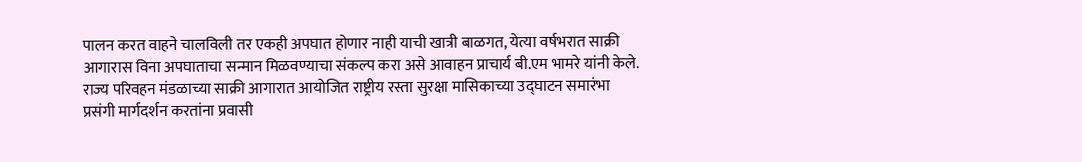पालन करत वाहने चालविली तर एकही अपघात होणार नाही याची खात्री बाळगत, येत्या वर्षभरात साक्री आगारास विना अपघाताचा सन्मान मिळवण्याचा संकल्प करा असे आवाहन प्राचार्य बी.एम भामरे यांनी केले.
राज्य परिवहन मंडळाच्या साक्री आगारात आयोजित राष्ट्रीय रस्ता सुरक्षा मासिकाच्या उद्घाटन समारंभा प्रसंगी मार्गदर्शन करतांना प्रवासी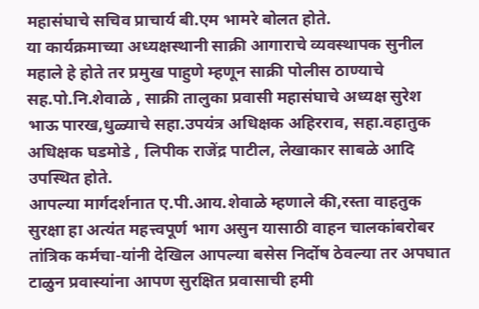महासंघाचे सचिव प्राचार्य बी.एम भामरे बोलत होते.
या कार्यक्रमाच्या अध्यक्षस्थानी साक्री आगाराचे व्यवस्थापक सुनील महाले हे होते तर प्रमुख पाहुणे म्हणून साक्री पोलीस ठाण्याचे सह.पो.नि.शेवाळे , साक्री तालुका प्रवासी महासंघाचे अध्यक्ष सुरेश भाऊ पारख,धुळ्याचे सहा.उपयंत्र अधिक्षक अहिरराव, सहा.वहातुक अधिक्षक घडमोडे , लिपीक राजेंद्र पाटील, लेखाकार साबळे आदि उपस्थित होते.
आपल्या मार्गदर्शनात ए.पी.आय.शेवाळे म्हणाले की,रस्ता वाहतुक सुरक्षा हा अत्यंत महत्त्वपूर्ण भाग असुन यासाठी वाहन चालकांबरोबर तांत्रिक कर्मचा-यांनी देखिल आपल्या बसेस निर्दोष ठेवल्या तर अपघात टाळुन प्रवास्यांना आपण सुरक्षित प्रवासाची हमी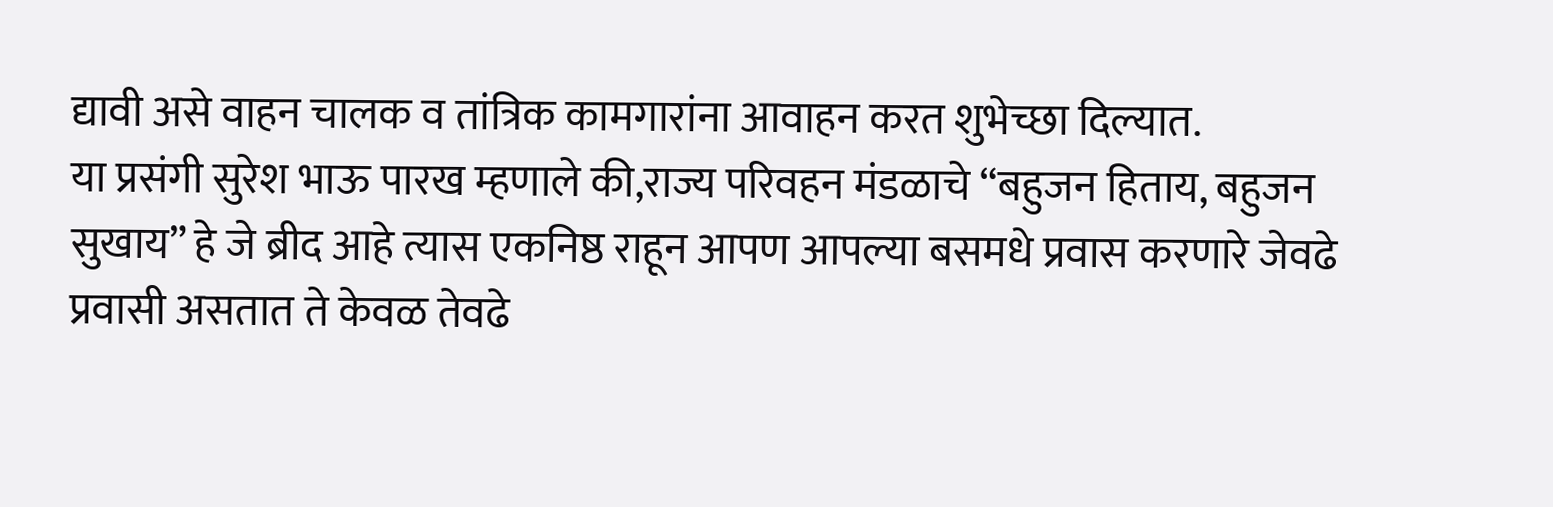द्यावी असे वाहन चालक व तांत्रिक कामगारांना आवाहन करत शुभेच्छा दिल्यात.
या प्रसंगी सुरेश भाऊ पारख म्हणाले की,राज्य परिवहन मंडळाचे “बहुजन हिताय, बहुजन सुखाय” हे जे ब्रीद आहे त्यास एकनिष्ठ राहून आपण आपल्या बसमधे प्रवास करणारे जेवढे प्रवासी असतात ते केवळ तेवढे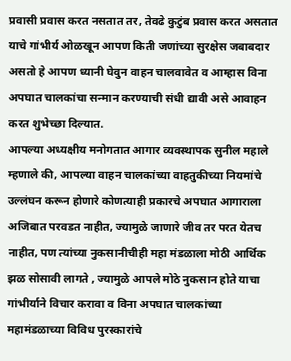प्रवासी प्रवास करत नसतात तर, तेवढे कुटुंब प्रवास करत असतात याचे गांभीर्य ओळखून आपण किती जणांच्या सुरक्षेस जबाबदार असतो हे आपण ध्यानी घेवुन वाहन चालवावेत व आम्हास विना अपघात चालकांचा सन्मान करण्याची संधी द्यावी असे आवाहन करत शुभेच्छा दिल्यात.
आपल्या अध्यक्षीय मनोगतात आगार व्यवस्थापक सुनील महाले म्हणाले की, आपल्या वाहन चालकांच्या वाहतुकीच्या नियमांचे उल्लंघन करून होणारे कोणत्याही प्रकारचे अपघात आगाराला अजिबात परवडत नाहीत, ज्यामुळे जाणारे जीव तर परत येतच नाहीत, पण त्यांच्या नुकसानीचीही महा मंडळाला मोठी आर्थिक झळ सोसावी लागते , ज्यामुळे आपले मोठे नुकसान होते याचा गांभीर्याने विचार करावा व विना अपघात चालकांच्या महामंडळाच्या विविध पुरस्कारांचे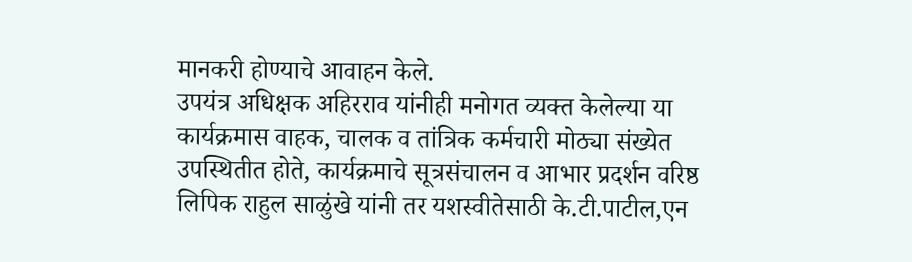मानकरी होण्याचे आवाहन केले.
उपयंत्र अधिक्षक अहिरराव यांनीही मनोगत व्यक्त केलेल्या या कार्यक्रमास वाहक, चालक व तांत्रिक कर्मचारी मोठ्या संख्येत उपस्थितीत होते, कार्यक्रमाचे सूत्रसंचालन व आभार प्रदर्शन वरिष्ठ लिपिक राहुल साळुंखे यांनी तर यशस्वीतेसाठी के.टी.पाटील,एन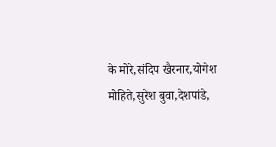के मोरे,संदिप खैरनार,योगेश मोहिते,सुरेश बुवा,देशपांडे,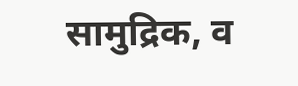सामुद्रिक, व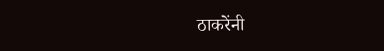ठाकरेंनी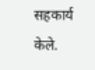सहकार्य केले.